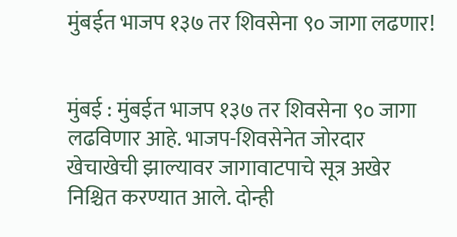मुंबईत भाजप १३७ तर शिवसेना ९० जागा लढणार!


मुंबई : मुंबईत भाजप १३७ तर शिवसेना ९० जागा लढविणार आहे. भाजप-शिवसेनेत जोरदार खेचाखेची झाल्यावर जागावाटपाचे सूत्र अखेर निश्चित करण्यात आले. दोन्ही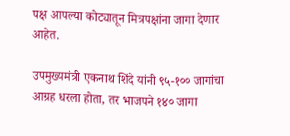पक्ष आपल्या कोट्यातून मित्रपक्षांना जागा देणार आहेत.

उपमुख्यमंत्री एकनाथ शिंदे यांनी ९५-१०० जागांचा आग्रह धरला होता, तर भाजपने १४० जागा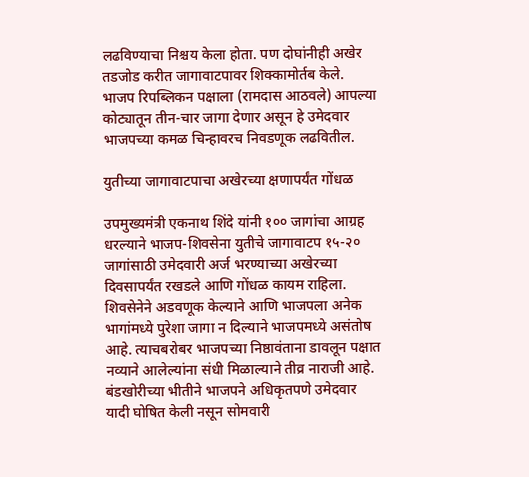लढविण्याचा निश्चय केला होता. पण दोघांनीही अखेर तडजोड करीत जागावाटपावर शिक्कामोर्तब केले. भाजप रिपब्लिकन पक्षाला (रामदास आठवले) आपल्या कोट्यातून तीन-चार जागा देणार असून हे उमेदवार भाजपच्या कमळ चिन्हावरच निवडणूक लढवितील.

युतीच्या जागावाटपाचा अखेरच्या क्षणापर्यंत गोंधळ

उपमुख्यमंत्री एकनाथ शिंदे यांनी १०० जागांचा आग्रह धरल्याने भाजप-शिवसेना युतीचे जागावाटप १५-२० जागांसाठी उमेदवारी अर्ज भरण्याच्या अखेरच्या दिवसापर्यंत रखडले आणि गोंधळ कायम राहिला. शिवसेनेने अडवणूक केल्याने आणि भाजपला अनेक भागांमध्ये पुरेशा जागा न दिल्याने भाजपमध्ये असंतोष आहे. त्याचबरोबर भाजपच्या निष्ठावंताना डावलून पक्षात नव्याने आलेल्यांना संधी मिळाल्याने तीव्र नाराजी आहे. बंडखोरीच्या भीतीने भाजपने अधिकृतपणे उमेदवार यादी घोषित केली नसून सोमवारी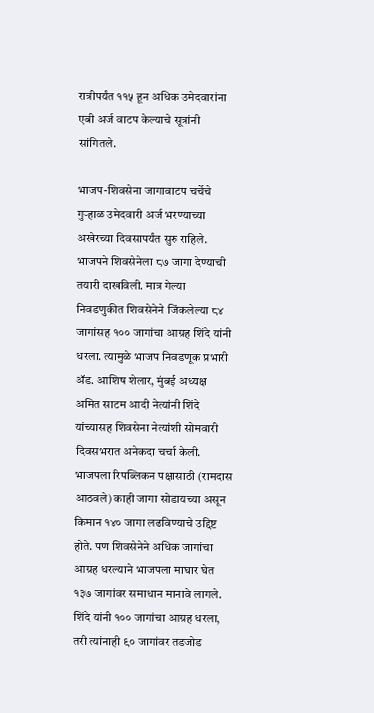रात्रीपर्यंत ११५ हून अधिक उमेदवारांना एबी अर्ज वाटप केल्याचे सूत्रांनी सांगितले.

भाजप-शिवसेना जागावाटप चर्चेचे गुऱ्हाळ उमेदवारी अर्ज भरण्याच्या अखेरच्या दिवसापर्यंत सुरु राहिले. भाजपने शिवसेनेला ८७ जागा देण्याची तयारी दाखविली. मात्र गेल्या निवडणुकीत शिवसेनेने जिंकलेल्या ८४ जागांसह १०० जागांचा आग्रह शिंदे यांनी धरला. त्यामुळे भाजप निवडणूक प्रभारी ॲड. आशिष शेलार, मुंबई अध्यक्ष अमित साटम आदी नेत्यांनी शिंदे यांच्यासह शिवसेना नेत्यांशी सोमवारी दिवसभरात अनेकदा चर्चा केली. भाजपला रिपब्लिकन पक्षासाठी (रामदास आठवले) काही जागा सोडायच्या असून किमान १४० जागा लढविण्याचे उद्दिष्ट होते. पण शिवसेनेने अधिक जागांचा आग्रह धरल्याने भाजपला माघार घेत १३७ जागांवर समाधान मानावे लागले. शिंदे यांनी १०० जागांचा आग्रह धरला, तरी त्यांनाही ९० जागांवर तडजोड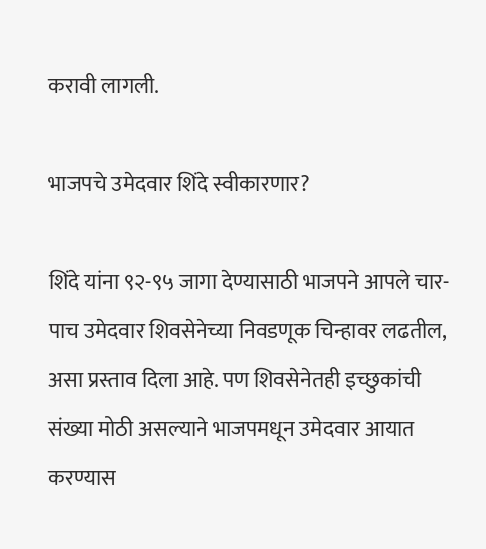करावी लागली.

भाजपचे उमेदवार शिंदे स्वीकारणार?

शिंदे यांना ९२-९५ जागा देण्यासाठी भाजपने आपले चार-पाच उमेदवार शिवसेनेच्या निवडणूक चिन्हावर लढतील, असा प्रस्ताव दिला आहे. पण शिवसेनेतही इच्छुकांची संख्या मोठी असल्याने भाजपमधून उमेदवार आयात करण्यास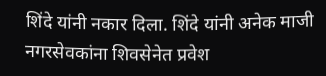शिंदे यांनी नकार दिला. शिंदे यांनी अनेक माजी नगरसेवकांना शिवसेनेत प्रवेश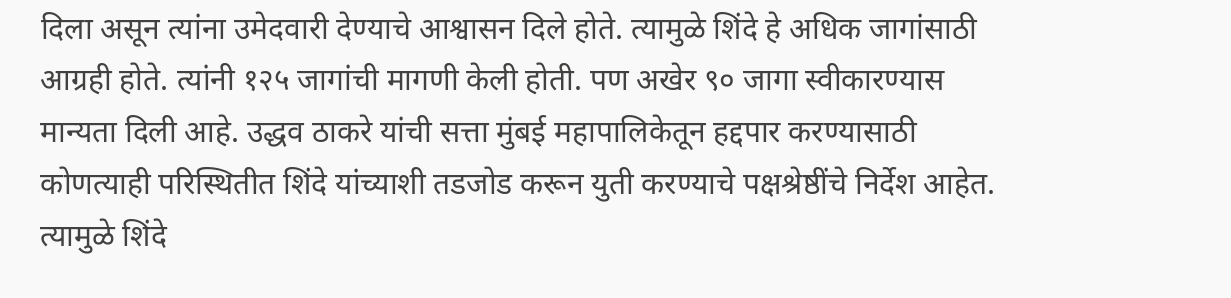दिला असून त्यांना उमेदवारी देण्याचे आश्वासन दिले होते. त्यामुळे शिंदे हे अधिक जागांसाठी आग्रही होते. त्यांनी १२५ जागांची मागणी केली होती. पण अखेर ९० जागा स्वीकारण्यास मान्यता दिली आहे. उद्धव ठाकरे यांची सत्ता मुंबई महापालिकेतून हद्दपार करण्यासाठी कोणत्याही परिस्थितीत शिंदे यांच्याशी तडजोड करून युती करण्याचे पक्षश्रेष्ठींचे निर्देश आहेत. त्यामुळे शिंदे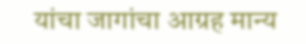यांचा जागांचा आग्रह मान्य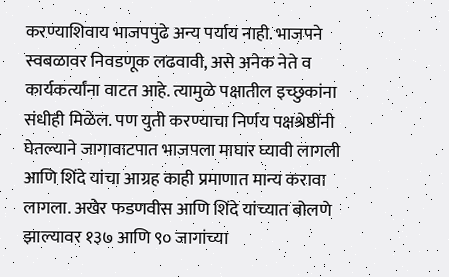करण्याशिवाय भाजपपुढे अन्य पर्याय नाही. भाजपने स्वबळावर निवडणूक लढवावी, असे अनेक नेते व कार्यकर्त्यांना वाटत आहे. त्यामुळे पक्षातील इच्छुकांना संधीही मिळेल. पण युती करण्याचा निर्णय पक्षश्रेष्ठींनी घेतल्याने जागावाटपात भाजपला माघार घ्यावी लागली आणि शिंदे यांचा आग्रह काही प्रमाणात मान्य करावा लागला. अखेर फडणवीस आणि शिंदे यांच्यात बोलणे झाल्यावर १३७ आणि ९० जागांच्या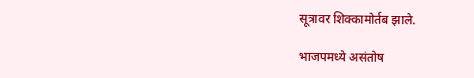सूत्रावर शिक्कामोर्तब झाले.

भाजपमध्ये असंतोष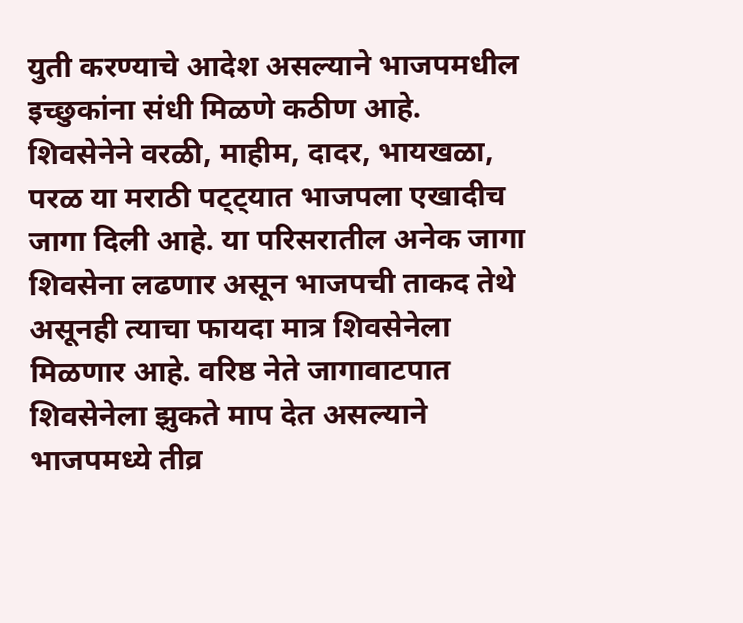युती करण्याचे आदेश असल्याने भाजपमधील इच्छुकांना संधी मिळणे कठीण आहे. शिवसेनेने वरळी, माहीम, दादर, भायखळा, परळ या मराठी पट्ट्यात भाजपला एखादीच जागा दिली आहे. या परिसरातील अनेक जागा शिवसेना लढणार असून भाजपची ताकद तेथे असूनही त्याचा फायदा मात्र शिवसेनेला मिळणार आहे. वरिष्ठ नेते जागावाटपात शिवसेनेला झुकते माप देत असल्याने भाजपमध्ये तीव्र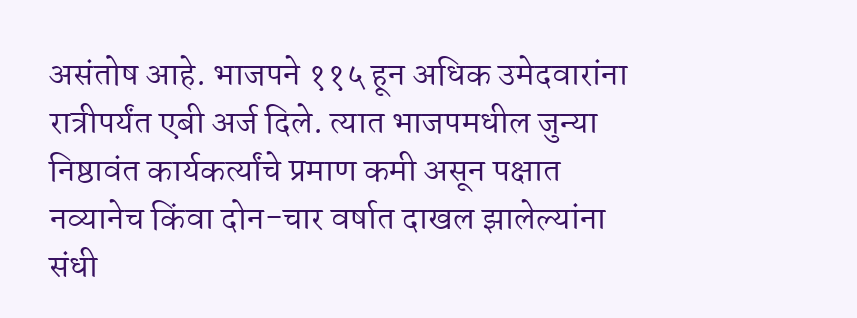असंतोष आहे. भाजपने ११५ हून अधिक उमेदवारांना रात्रीपर्यंत एबी अर्ज दिले. त्यात भाजपमधील जुन्या निष्ठावंत कार्यकर्त्यांचे प्रमाण कमी असून पक्षात नव्यानेच किंवा दोन-चार वर्षात दाखल झालेल्यांना संधी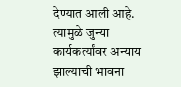देण्यात आली आहे. त्यामुळे जुन्या कार्यकर्त्यांवर अन्याय झाल्याची भावना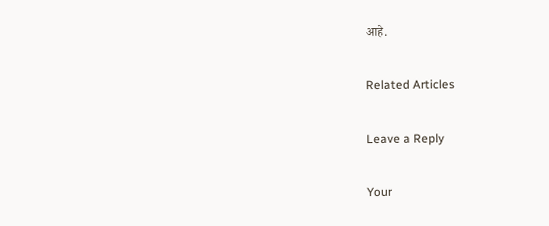आहे.

Related Articles

Leave a Reply

Your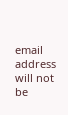email address will not be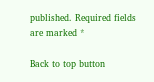published. Required fields are marked *

Back to top button